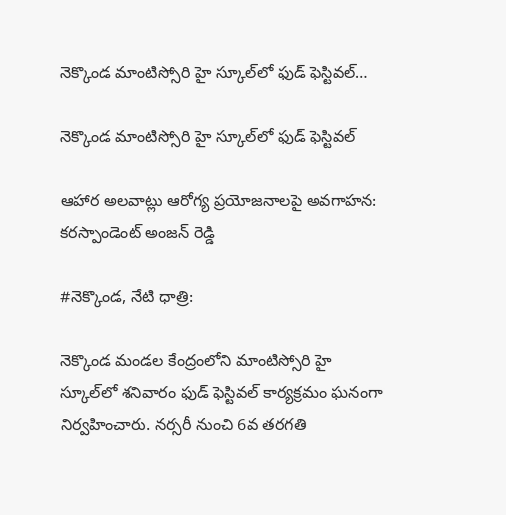నెక్కొండ మాంటిస్సోరి హై స్కూల్‌లో ఫుడ్ ఫెస్టివల్…

నెక్కొండ మాంటిస్సోరి హై స్కూల్‌లో ఫుడ్ ఫెస్టివల్

ఆహార అలవాట్లు ఆరోగ్య ప్రయోజనాలపై అవగాహన:
కరస్పాండెంట్ అంజన్ రెడ్డి

#నెక్కొండ, నేటి ధాత్రి:

నెక్కొండ మండల కేంద్రంలోని మాంటిస్సోరి హై స్కూల్‌లో శనివారం ఫుడ్ ఫెస్టివల్ కార్యక్రమం ఘనంగా నిర్వహించారు. నర్సరీ నుంచి 6వ తరగతి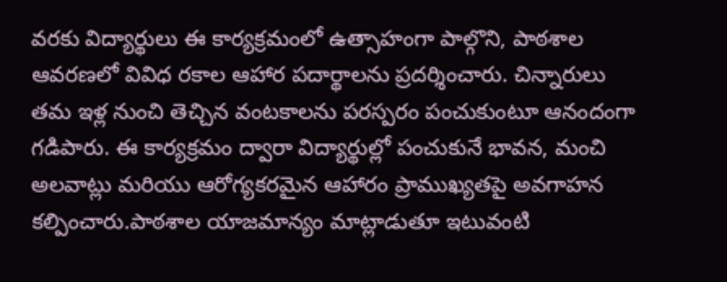వరకు విద్యార్థులు ఈ కార్యక్రమంలో ఉత్సాహంగా పాల్గొని, పాఠశాల ఆవరణలో వివిధ రకాల ఆహార పదార్థాలను ప్రదర్శించారు. చిన్నారులు తమ ఇళ్ల నుంచి తెచ్చిన వంటకాలను పరస్పరం పంచుకుంటూ ఆనందంగా గడిపారు. ఈ కార్యక్రమం ద్వారా విద్యార్థుల్లో పంచుకునే భావన, మంచి అలవాట్లు మరియు ఆరోగ్యకరమైన ఆహారం ప్రాముఖ్యతపై అవగాహన కల్పించారు.పాఠశాల యాజమాన్యం మాట్లాడుతూ ఇటువంటి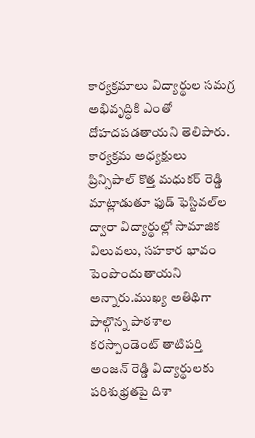కార్యక్రమాలు విద్యార్థుల సమగ్ర అభివృద్ధికి ఎంతో దోహదపడతాయని తెలిపారు. కార్యక్రమ అధ్యక్షులు ప్రిన్సిపాల్ కొత్త మధుకర్ రెడ్డి మాట్లాడుతూ ఫుడ్ ఫెస్టివల్‌ల ద్వారా విద్యార్థుల్లో సామాజిక విలువలు, సహకార భావం పెంపొందుతాయని అన్నారు.ముఖ్య అతిథిగా పాల్గొన్న పాఠశాల కరస్పాండెంట్ తాటిపర్తి అంజన్ రెడ్డి విద్యార్థులకు పరిశుభ్రతపై దిశా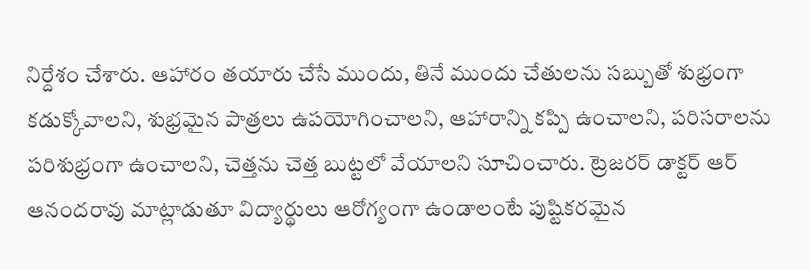నిర్దేశం చేశారు. ఆహారం తయారు చేసే ముందు, తినే ముందు చేతులను సబ్బుతో శుభ్రంగా కడుక్కోవాలని, శుభ్రమైన పాత్రలు ఉపయోగించాలని, ఆహారాన్ని కప్పి ఉంచాలని, పరిసరాలను పరిశుభ్రంగా ఉంచాలని, చెత్తను చెత్త బుట్టలో వేయాలని సూచించారు. ట్రెజరర్ డాక్టర్ ఆర్ ఆనందరావు మాట్లాడుతూ విద్యార్థులు ఆరోగ్యంగా ఉండాలంటే పుష్టికరమైన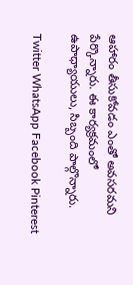ఆహారం తీసుకోవడం ఎంతో అవసరమని పేర్కొన్నారు. ఈ కార్యక్రమంలో ఉపాధ్యాయులు, సిబ్బంది పాల్గొన్నారు.

Twitter WhatsApp Facebook Pinterest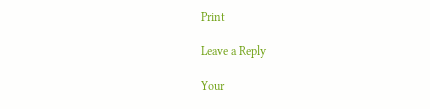Print

Leave a Reply

Your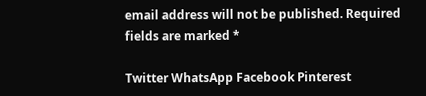email address will not be published. Required fields are marked *

Twitter WhatsApp Facebook Pinterest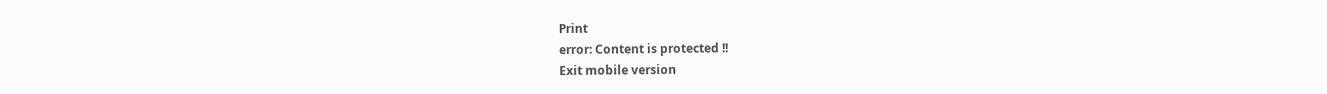Print
error: Content is protected !!
Exit mobile version